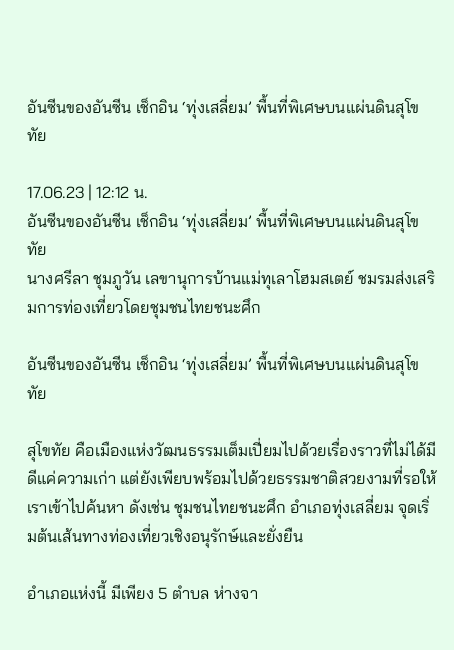อันซีนของอันซีน เช็กอิน ‘ทุ่งเสลี่ยม’ พื้นที่พิเศษบนแผ่นดินสุโขทัย

17.06.23 | 12:12 น.
อันซีนของอันซีน เช็กอิน ‘ทุ่งเสลี่ยม’ พื้นที่พิเศษบนแผ่นดินสุโขทัย
นางศรีลา ชุมภูวัน เลขานุการบ้านแม่ทุเลาโฮมสเตย์ ชมรมส่งเสริมการท่องเที่ยวโดยชุมชนไทยชนะศึก

อันซีนของอันซีน เช็กอิน ‘ทุ่งเสลี่ยม’ พื้นที่พิเศษบนแผ่นดินสุโขทัย

สุโขทัย คือเมืองแห่งวัฒนธรรมเต็มเปี่ยมไปด้วยเรื่องราวที่ไม่ได้มีดีแค่ความเก่า แต่ยังเพียบพร้อมไปด้วยธรรมชาติสวยงามที่รอให้เราเข้าไปค้นหา ดังเช่น ชุมชนไทยชนะศึก อำเภอทุ่งเสลี่ยม จุดเริ่มต้นเส้นทางท่องเที่ยวเชิงอนุรักษ์และยั่งยืน

อำเภอแห่งนี้ มีเพียง 5 ตำบล ห่างจา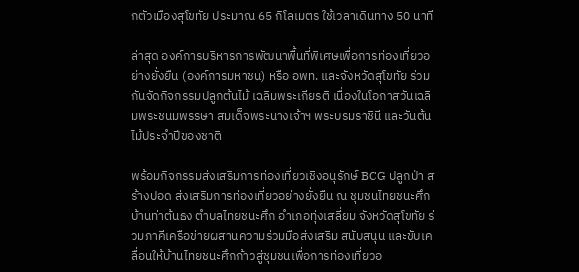กตัวเมืองสุโขทัย ประมาณ 65 กิโลเมตร ใช้เวลาเดินทาง 50 นาที

ล่าสุด องค์การบริหารการพัฒนาพื้นที่พิเศษเพื่อการท่องเที่ยวอย่างยั่งยืน (องค์การมหาชน) หรือ อพท. และจังหวัดสุโขทัย ร่วมกันจัดกิจกรรมปลูกต้นไม้ เฉลิมพระเกียรติ เนื่องในโอกาสวันเฉลิมพระชนมพรรษา สมเด็จพระนางเจ้าฯ พระบรมราชินี และวันต้นไม้ประจำปีของชาติ

พร้อมกิจกรรมส่งเสริมการท่องเที่ยวเชิงอนุรักษ์ BCG ปลูกป่า สร้างปอด ส่งเสริมการท่องเที่ยวอย่างยั่งยืน ณ ชุมชนไทยชนะศึก บ้านท่าต้นธง ตำบลไทยชนะศึก อำเภอทุ่งเสลี่ยม จังหวัดสุโขทัย ร่วมภาคีเครือข่ายผสานความร่วมมือส่งเสริม สนับสนุน และขับเคลื่อนให้บ้านไทยชนะศึกก้าวสู่ชุมชนเพื่อการท่องเที่ยวอ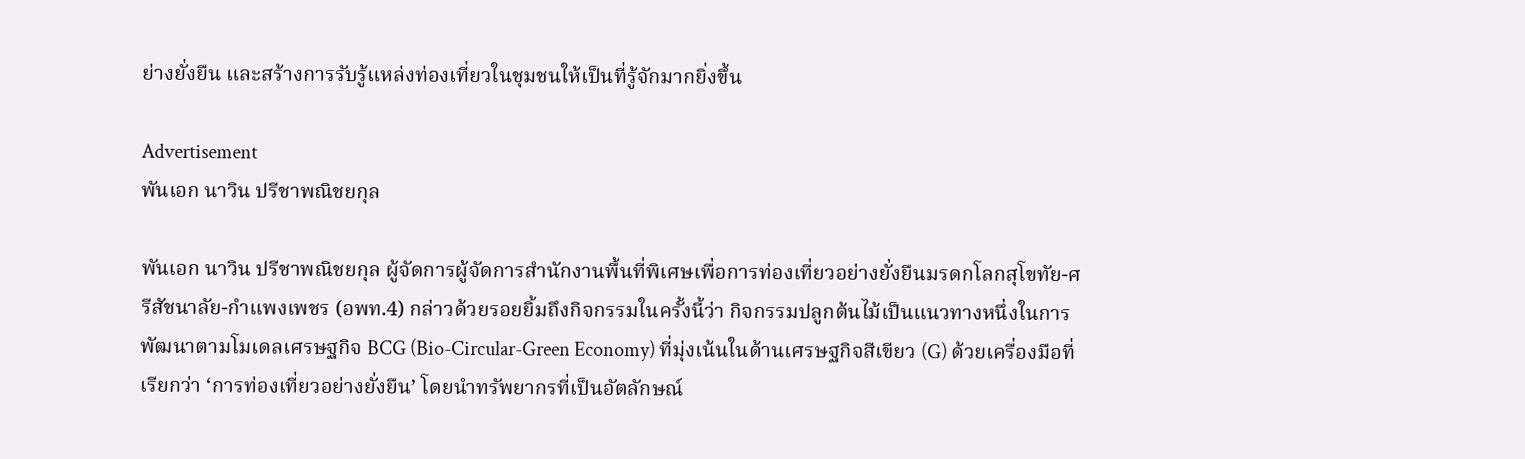ย่างยั่งยืน และสร้างการรับรู้แหล่งท่องเที่ยวในชุมชนให้เป็นที่รู้จักมากยิ่งขึ้น

Advertisement
พันเอก นาวิน ปรีชาพณิชยกุล

พันเอก นาวิน ปรีชาพณิชยกุล ผู้จัดการผู้จัดการสำนักงานพื้นที่พิเศษเพื่อการท่องเที่ยวอย่างยั่งยืนมรดกโลกสุโขทัย-ศรีสัชนาลัย-กำแพงเพชร (อพท.4) กล่าวด้วยรอยยิ้มถึงกิจกรรมในครั้งนี้ว่า กิจกรรมปลูกต้นไม้เป็นแนวทางหนึ่งในการพัฒนาตามโมเดลเศรษฐกิจ BCG (Bio-Circular-Green Economy) ที่มุ่งเน้นในด้านเศรษฐกิจสีเขียว (G) ด้วยเครื่องมือที่เรียกว่า ‘การท่องเที่ยวอย่างยั่งยืน’ โดยนำทรัพยากรที่เป็นอัตลักษณ์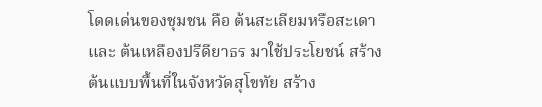โดดเด่นของชุมชน คือ ต้นสะเลียมหรือสะเดา และ ต้นเหลืองปรีดียาธร มาใช้ประโยชน์ สร้างต้นแบบพื้นที่ในจังหวัดสุโขทัย สร้าง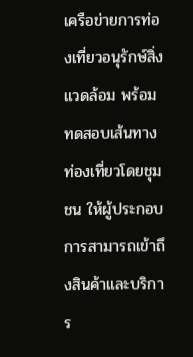เครือข่ายการท่องเที่ยวอนุรักษ์สิ่งแวดล้อม พร้อมทดสอบเส้นทางท่องเที่ยวโดยชุมชน ให้ผู้ประกอบการสามารถเข้าถึงสินค้าและบริการ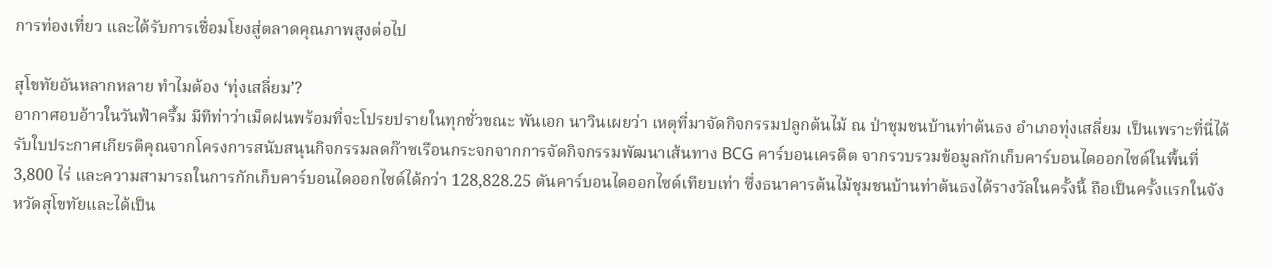การท่องเที่ยว และได้รับการเชื่อมโยงสู่ตลาดคุณภาพสูงต่อไป

สุโขทัยอันหลากหลาย ทำไมต้อง ‘ทุ่งเสลี่ยม’?
อากาศอบอ้าวในวันฟ้าครึ้ม มีทีท่าว่าเม็ดฝนพร้อมที่จะโปรยปรายในทุกชั่วขณะ พันเอก นาวินเผยว่า เหตุที่มาจัดกิจกรรมปลูกต้นไม้ ณ ป่าชุมชนบ้านท่าต้นธง อำเภอทุ่งเสลี่ยม เป็นเพราะที่นี่ได้รับใบประกาศเกียรติคุณจากโครงการสนับสนุนกิจกรรมลดก๊าซเรือนกระจกจากการจัดกิจกรรมพัฒนาเส้นทาง BCG คาร์บอนเครดิต จากรวบรวมข้อมูลกักเก็บคาร์บอนไดออกไซด์ในพื้นที่ 3,800 ไร่ และความสามารถในการกักเก็บคาร์บอนไดออกไซด์ได้กว่า 128,828.25 ตันคาร์บอนไดออกไซด์เทียบเท่า ซึ่งธนาคารต้นไม้ชุมชนบ้านท่าต้นธงได้รางวัลในครั้งนี้ ถือเป็นครั้งแรกในจังหวัดสุโขทัยและได้เป็น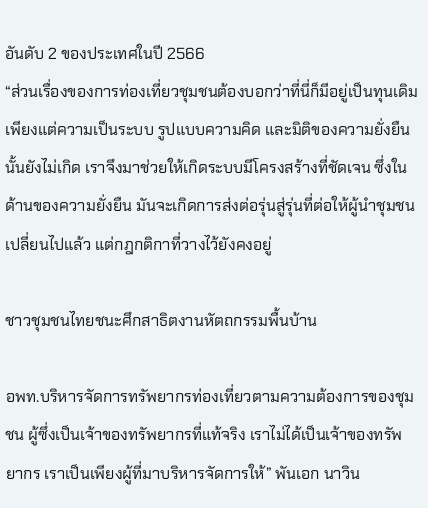อันดับ 2 ของประเทศในปี 2566
“ส่วนเรื่องของการท่องเที่ยวชุมชนต้องบอกว่าที่นี่ก็มีอยู่เป็นทุนเดิม เพียงแต่ความเป็นระบบ รูปแบบความคิด และมิติของความยั่งยืนนั้นยังไม่เกิด เราจึงมาช่วยให้เกิดระบบมีโครงสร้างที่ชัดเจน ซึ่งในด้านของความยั่งยืน มันจะเกิดการส่งต่อรุ่นสู่รุ่นที่ต่อให้ผู้นำชุมชนเปลี่ยนไปแล้ว แต่กฎกติกาที่วางไว้ยังคงอยู่

ชาวชุมชนไทยชนะศึกสาธิตงานหัตถกรรมพื้นบ้าน

อพท.บริหารจัดการทรัพยากรท่องเที่ยวตามความต้องการของชุมชน ผู้ซึ่งเป็นเจ้าของทรัพยากรที่แท้จริง เราไม่ได้เป็นเจ้าของทรัพยากร เราเป็นเพียงผู้ที่มาบริหารจัดการให้” พันเอก นาวิน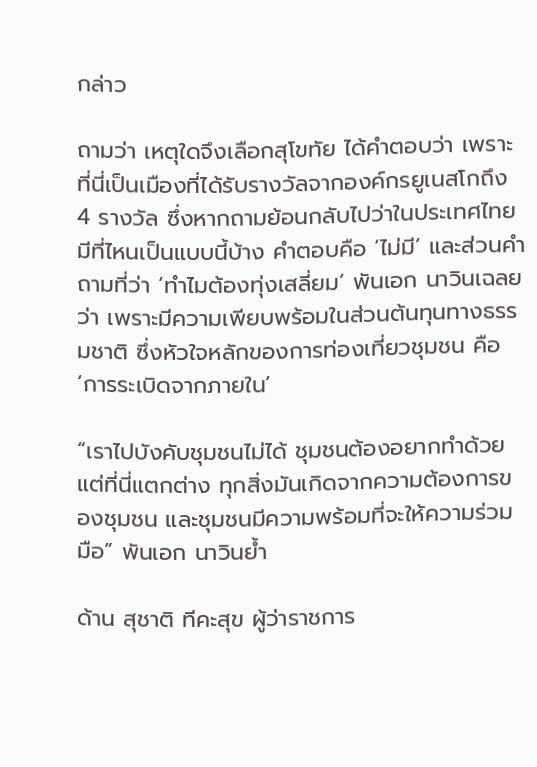กล่าว

ถามว่า เหตุใดจึงเลือกสุโขทัย ได้คำตอบว่า เพราะที่นี่เป็นเมืองที่ได้รับรางวัลจากองค์กรยูเนสโกถึง 4 รางวัล ซึ่งหากถามย้อนกลับไปว่าในประเทศไทยมีที่ไหนเป็นแบบนี้บ้าง คำตอบคือ ‘ไม่มี’ และส่วนคำถามที่ว่า ‘ทำไมต้องทุ่งเสลี่ยม’ พันเอก นาวินเฉลยว่า เพราะมีความเพียบพร้อมในส่วนต้นทุนทางธรรมชาติ ซึ่งหัวใจหลักของการท่องเที่ยวชุมชน คือ ‘การระเบิดจากภายใน’

“เราไปบังคับชุมชนไม่ได้ ชุมชนต้องอยากทำด้วย แต่ที่นี่แตกต่าง ทุกสิ่งมันเกิดจากความต้องการของชุมชน และชุมชนมีความพร้อมที่จะให้ความร่วมมือ” พันเอก นาวินย้ำ

ด้าน สุชาติ ทีคะสุข ผู้ว่าราชการ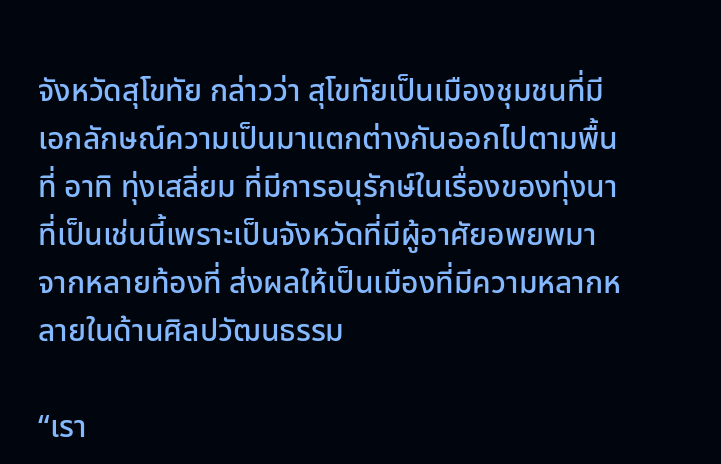จังหวัดสุโขทัย กล่าวว่า สุโขทัยเป็นเมืองชุมชนที่มีเอกลักษณ์ความเป็นมาแตกต่างกันออกไปตามพื้นที่ อาทิ ทุ่งเสลี่ยม ที่มีการอนุรักษ์ในเรื่องของทุ่งนา ที่เป็นเช่นนี้เพราะเป็นจังหวัดที่มีผู้อาศัยอพยพมาจากหลายท้องที่ ส่งผลให้เป็นเมืองที่มีความหลากหลายในด้านศิลปวัฒนธรรม

“เรา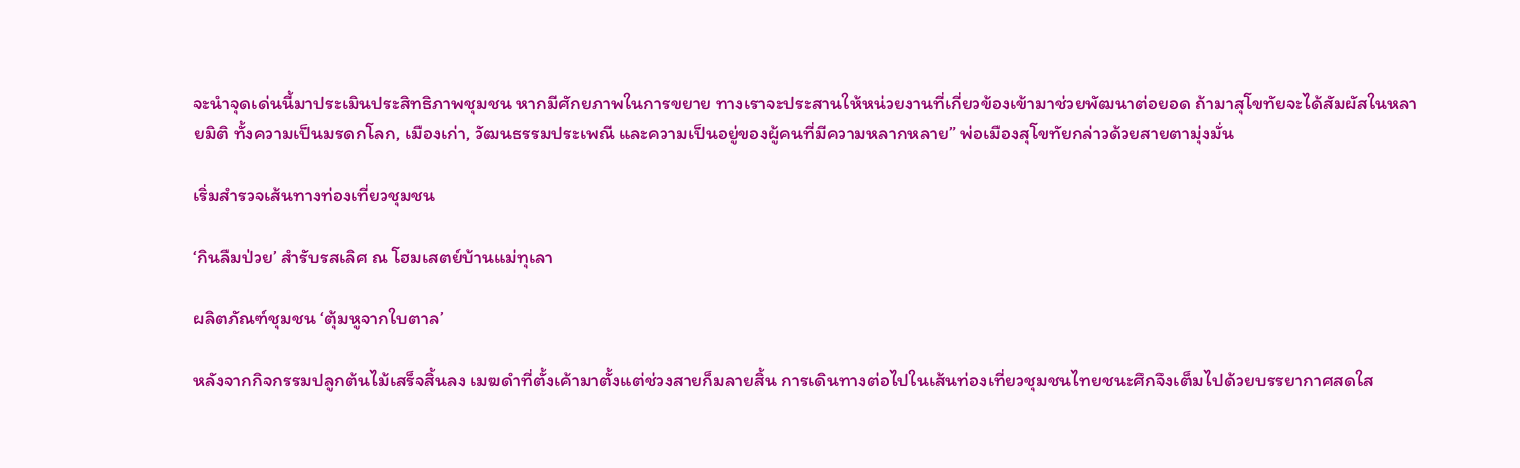จะนำจุดเด่นนี้มาประเมินประสิทธิภาพชุมชน หากมีศักยภาพในการขยาย ทางเราจะประสานให้หน่วยงานที่เกี่ยวข้องเข้ามาช่วยพัฒนาต่อยอด ถ้ามาสุโขทัยจะได้สัมผัสในหลายมิติ ทั้งความเป็นมรดกโลก, เมืองเก่า, วัฒนธรรมประเพณี และความเป็นอยู่ของผู้คนที่มีความหลากหลาย” พ่อเมืองสุโขทัยกล่าวด้วยสายตามุ่งมั่น

เริ่มสำรวจเส้นทางท่องเที่ยวชุมชน

‘กินลืมป่วย’ สำรับรสเลิศ ณ โฮมเสตย์บ้านแม่ทุเลา

ผลิตภัณฑ์ชุมชน ‘ตุ้มหูจากใบตาล’

หลังจากกิจกรรมปลูกต้นไม้เสร็จสิ้นลง เมฆดำที่ตั้งเค้ามาตั้งแต่ช่วงสายก็มลายสิ้น การเดินทางต่อไปในเส้นท่องเที่ยวชุมชนไทยชนะศึกจึงเต็มไปด้วยบรรยากาศสดใส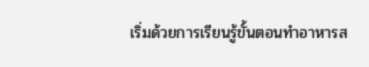เริ่มด้วยการเรียนรู้ขั้นตอนทำอาหารส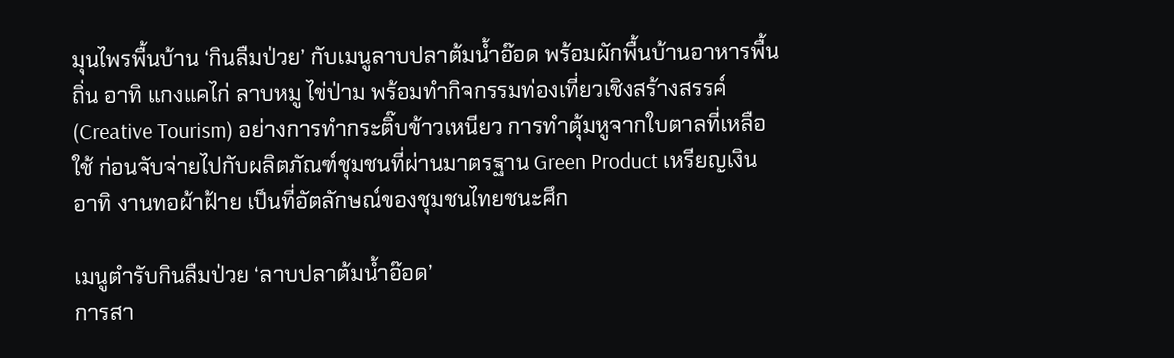มุนไพรพื้นบ้าน ‘กินลืมป่วย’ กับเมนูลาบปลาต้มน้ำอ๊อด พร้อมผักพื้นบ้านอาหารพื้นถิ่น อาทิ แกงแคไก่ ลาบหมู ไข่ป่าม พร้อมทำกิจกรรมท่องเที่ยวเชิงสร้างสรรค์ (Creative Tourism) อย่างการทำกระติ๊บข้าวเหนียว การทำตุ้มหูจากใบตาลที่เหลือใช้ ก่อนจับจ่ายไปกับผลิตภัณฑ์ชุมชนที่ผ่านมาตรฐาน Green Product เหรียญเงิน อาทิ งานทอผ้าฝ้าย เป็นที่อัตลักษณ์ของชุมชนไทยชนะศึก

เมนูตำรับกินลืมป่วย ‘ลาบปลาต้มน้ำอ๊อด’
การสา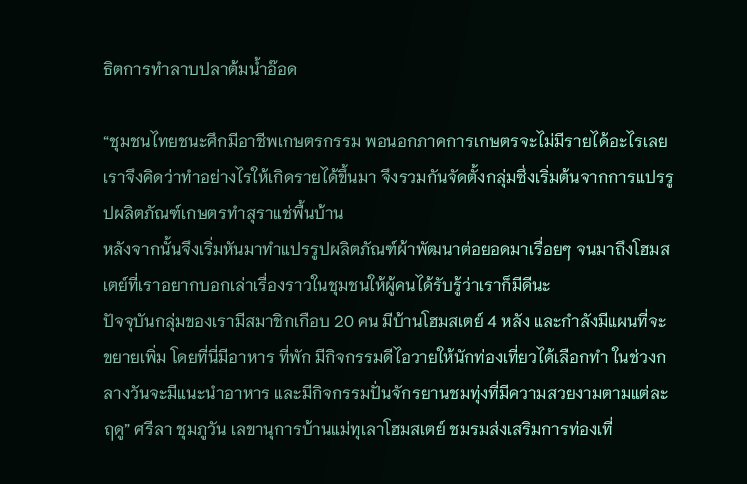ธิตการทำลาบปลาต้มน้ำอ๊อด

“ชุมชนไทยชนะศึกมีอาชีพเกษตรกรรม พอนอกภาคการเกษตรจะไม่มีรายได้อะไรเลย เราจึงคิดว่าทำอย่างไรให้เกิดรายได้ขึ้นมา จึงรวมกันจัดตั้งกลุ่มซึ่งเริ่มต้นจากการแปรรูปผลิตภัณฑ์เกษตรทำสุราแช่พื้นบ้าน
หลังจากนั้นจึงเริ่มหันมาทำแปรรูปผลิตภัณฑ์ผ้าพัฒนาต่อยอดมาเรื่อยๆ จนมาถึงโฮมสเตย์ที่เราอยากบอกเล่าเรื่องราวในชุมชนให้ผู้คนได้รับรู้ว่าเราก็มีดีนะ
ปัจจุบันกลุ่มของเรามีสมาชิกเกือบ 20 คน มีบ้านโฮมสเตย์ 4 หลัง และกำลังมีแผนที่จะขยายเพิ่ม โดยที่นี่มีอาหาร ที่พัก มีกิจกรรมดีไอวายให้นักท่องเที่ยวได้เลือกทำ ในช่วงกลางวันจะมีแนะนำอาหาร และมีกิจกรรมปั่นจักรยานชมทุ่งที่มีความสวยงามตามแต่ละฤดู” ศรีลา ชุมภูวัน เลขานุการบ้านแม่ทุเลาโฮมสเตย์ ชมรมส่งเสริมการท่องเที่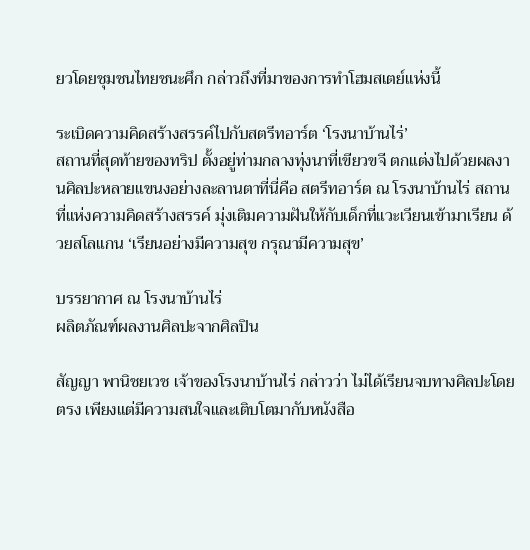ยวโดยชุมชนไทยชนะศึก กล่าวถึงที่มาของการทำโฮมสเตย์แห่งนี้

ระเบิดความคิดสร้างสรรค์ไปกับสตรีทอาร์ต ‘โรงนาบ้านไร่’
สถานที่สุดท้ายของทริป ตั้งอยู่ท่ามกลางทุ่งนาที่เขียวขจี ตกแต่งไปด้วยผลงานศิลปะหลายแขนงอย่างละลานตาที่นี่คือ สตรีทอาร์ต ณ โรงนาบ้านไร่ สถานที่แห่งความคิดสร้างสรรค์ มุ่งเติมความฝันให้กับเด็กที่แวะเวียนเข้ามาเรียน ด้วยสโลแกน ‘เรียนอย่างมีความสุข กรุณามีความสุข’

บรรยากาศ ณ โรงนาบ้านไร่
ผลิตภัณฑ์ผลงานศิลปะจากศิลปิน

สัญญา พานิชยเวช เจ้าของโรงนาบ้านไร่ กล่าวว่า ไม่ได้เรียนจบทางศิลปะโดยตรง เพียงแต่มีความสนใจและเติบโตมากับหนังสือ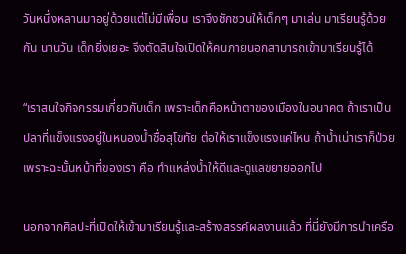วันหนึ่งหลานมาอยู่ด้วยแต่ไม่มีเพื่อน เราจึงชักชวนให้เด็กๆ มาเล่น มาเรียนรู้ด้วยกัน นานวัน เด็กยิ่งเยอะ จึงตัดสินใจเปิดให้คนภายนอกสามารถเข้ามาเรียนรู้ได้

“เราสนใจกิจกรรมเกี่ยวกับเด็ก เพราะเด็กคือหน้าตาของเมืองในอนาคต ถ้าเราเป็นปลาที่แข็งแรงอยู่ในหนองน้ำชื่อสุโขทัย ต่อให้เราแข็งแรงแค่ไหน ถ้าน้ำเน่าเราก็ป่วย เพราะฉะนั้นหน้าที่ของเรา คือ ทำแหล่งน้ำให้ดีและดูแลขยายออกไป

นอกจากศิลปะที่เปิดให้เข้ามาเรียนรู้และสร้างสรรค์ผลงานแล้ว ที่นี่ยังมีการนำเครือ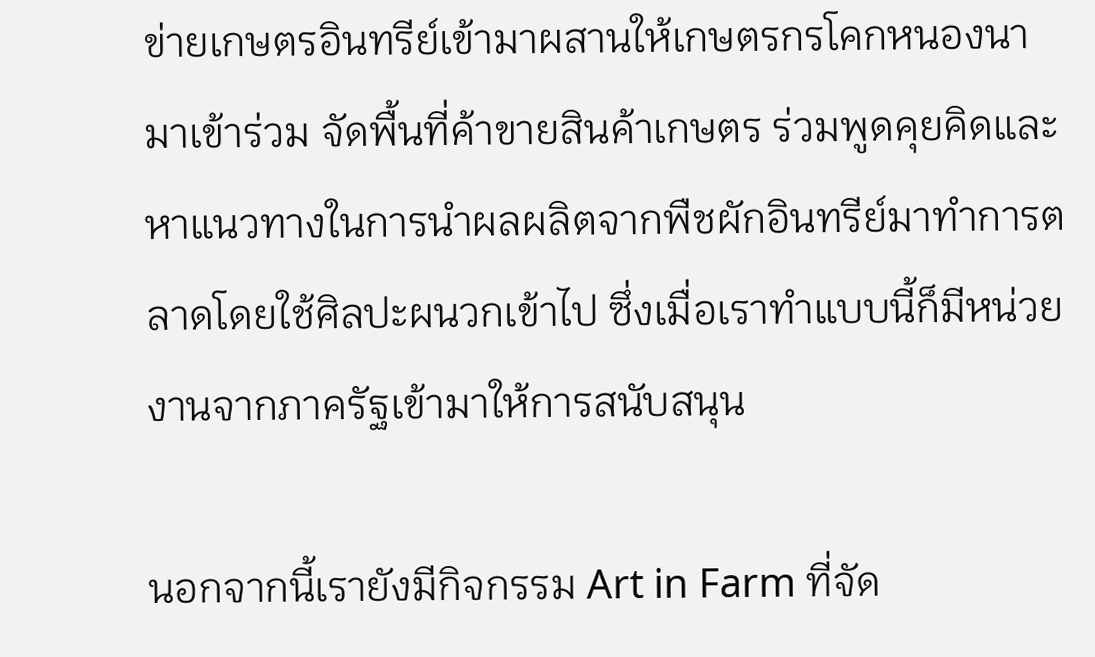ข่ายเกษตรอินทรีย์เข้ามาผสานให้เกษตรกรโคกหนองนามาเข้าร่วม จัดพื้นที่ค้าขายสินค้าเกษตร ร่วมพูดคุยคิดและหาแนวทางในการนำผลผลิตจากพืชผักอินทรีย์มาทำการตลาดโดยใช้ศิลปะผนวกเข้าไป ซึ่งเมื่อเราทำแบบนี้ก็มีหน่วยงานจากภาครัฐเข้ามาให้การสนับสนุน

นอกจากนี้เรายังมีกิจกรรม Art in Farm ที่จัด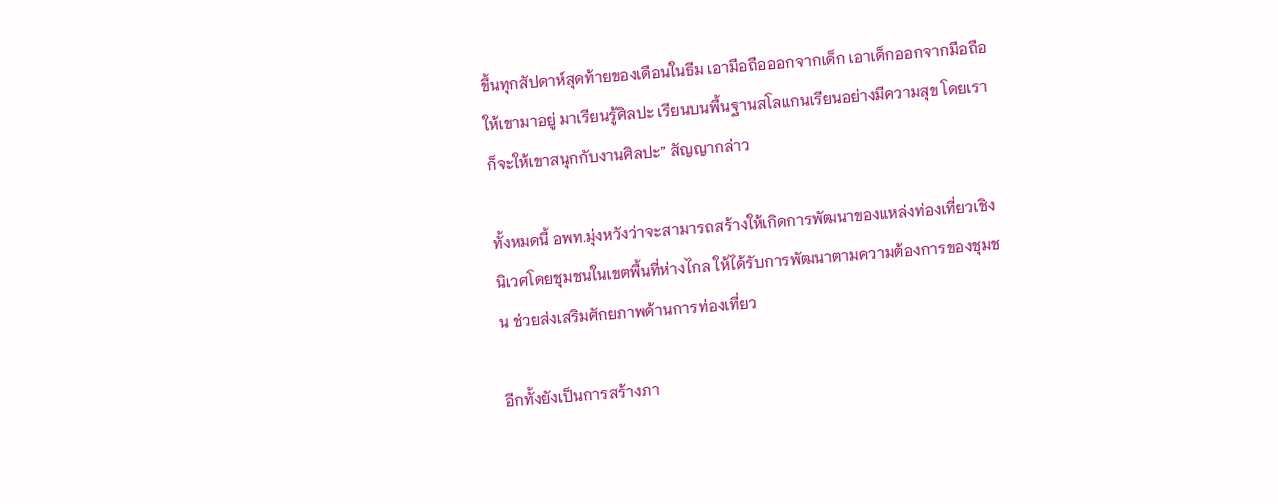ขึ้นทุกสัปดาห์สุดท้ายของเดือนในธีม เอามือถือออกจากเด็ก เอาเด็กออกจากมือถือ ให้เขามาอยู่ มาเรียนรู้ศิลปะ เรียนบนพื้นฐานสโลแกนเรียนอย่างมีความสุข โดยเราก็จะให้เขาสนุกกับงานศิลปะ” สัญญากล่าว

ทั้งหมดนี้ อพท.มุ่งหวังว่าจะสามารถสร้างให้เกิดการพัฒนาของแหล่งท่องเที่ยวเชิงนิเวศโดยชุมชนในเขตพื้นที่ห่างไกล ให้ได้รับการพัฒนาตามความต้องการของชุมชน ช่วยส่งเสริมศักยภาพด้านการท่องเที่ยว

อีกทั้งยังเป็นการสร้างภา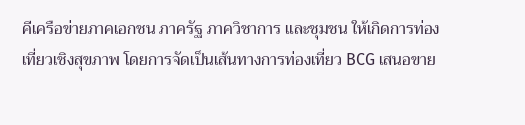คีเครือข่ายภาคเอกชน ภาครัฐ ภาควิชาการ และชุมชน ให้เกิดการท่องเที่ยวเชิงสุขภาพ โดยการจัดเป็นเส้นทางการท่องเที่ยว BCG เสนอขาย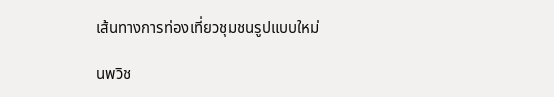เส้นทางการท่องเที่ยวชุมชนรูปแบบใหม่

นพวิช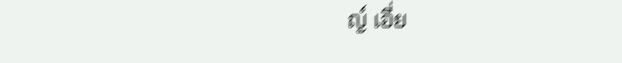ญ์ เอี่ย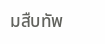มสืบทัพ